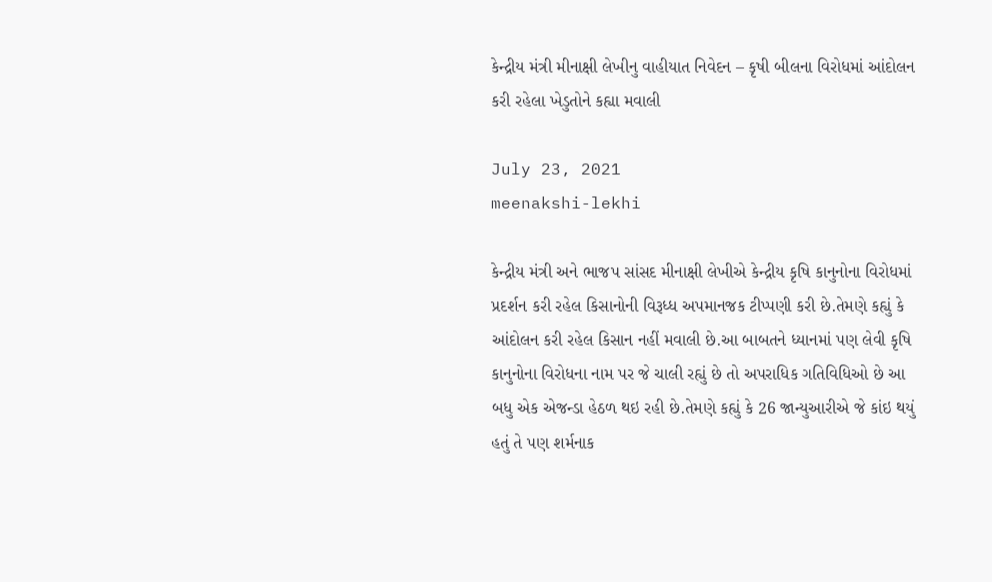કેન્દ્રીય મંત્રી મીનાક્ષી લેખીનુ વાહીયાત નિવેદન – કૃષી બીલના વિરોધમાં આંદોલન કરી રહેલા ખેડુતોને કહ્યા મવાલી

July 23, 2021
meenakshi-lekhi

કેન્દ્રીય મંત્રી અને ભાજપ સાંસદ મીનાક્ષી લેખીએ કેન્દ્રીય કૃષિ કાનુનોના વિરોધમાં પ્રદર્શન કરી રહેલ કિસાનોની વિરૂધ્ધ અપમાનજક ટીપ્પણી કરી છે.તેમણે કહ્યું કે આંદોલન કરી રહેલ કિસાન નહીં મવાલી છે.આ બાબતને ધ્યાનમાં પણ લેવી કૃષિ કાનુનોના વિરોધના નામ પર જે ચાલી રહ્યું છે તો અપરાધિક ગતિવિધિઓ છે આ બધુ એક એજન્ડા હેઠળ થઇ રહી છે.તેમણે કહ્યું કે 26 જાન્યુઆરીએ જે કાંઇ થયું હતું તે પણ શર્મનાક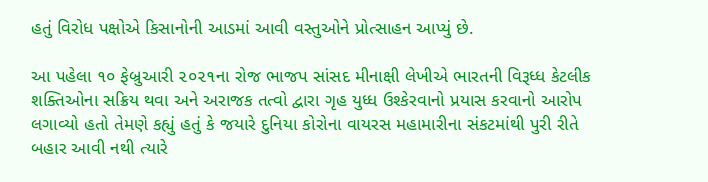હતું વિરોધ પક્ષોએ કિસાનોની આડમાં આવી વસ્તુઓને પ્રોત્સાહન આપ્યું છે.

આ પહેલા ૧૦ ફેબ્રુઆરી ૨૦૨૧ના રોજ ભાજપ સાંસદ મીનાક્ષી લેખીએ ભારતની વિરૂધ્ધ કેટલીક શક્તિઓના સક્રિય થવા અને અરાજક તત્વો દ્વારા ગૃહ યુધ્ધ ઉશ્કેરવાનો પ્રયાસ કરવાનો આરોપ લગાવ્યો હતો તેમણે કહ્યું હતું કે જયારે દુનિયા કોરોના વાયરસ મહામારીના સંકટમાંથી પુરી રીતે બહાર આવી નથી ત્યારે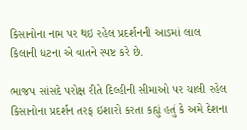કિસાનોના નામ પર થઇ રહેલ પ્રદર્શનની આડમાં લાલ કિલાની ધટના એ વાતને સ્પષ્ટ કરે છે.

ભાજપ સાંસદે પરોક્ષ રીતે દિલ્હીની સીમાઓ પર ચાલી રહેલ કિસાનોના પ્રદર્શન તરફ ઇશારો કરતા કહ્યું હતું કે અમે દેશના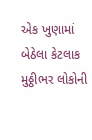એક ખુણામાં બેઠેલા કેટલાક મુઠ્ઠીભર લોકોની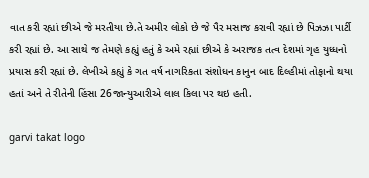વાત કરી રહ્યાં છીએ જે મરતીયા છે.તે અમીર લોકો છે જે પૈર મસાજ કરાવી રહ્યાં છે પિઝઝા પાર્ટી કરી રહ્યાં છે. આ સાથે જ તેમણે કહ્યું હતું કે અમે રહ્યાં છીએ કે અરાજક તત્વ દેશમાં ગૃહ યુધ્ધનો પ્રયાસ કરી રહ્યાં છે. લેખીએ કહ્યું કે ગત વર્ષ નાગરિકતા સંશોધન કાનુન બાદ દિલ્હીમાં તોફાનો થયા હતાં અને તે રીતેની હિંસા 26જાન્યુઆરીએ લાલ કિલા પર થઇ હતી.

garvi takat logo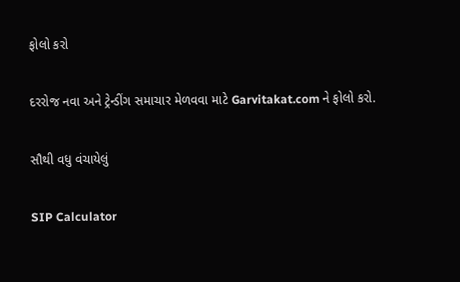ફોલો કરો

દરરોજ નવા અને ટ્રેન્ડીંગ સમાચાર મેળવવા માટે Garvitakat.com ને ફોલો કરો.

સૌથી વધુ વંચાયેલું

SIP Calculator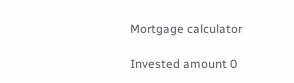Mortgage calculator

Invested amount 0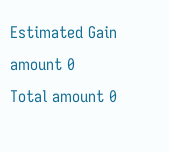Estimated Gain amount 0
Total amount 0